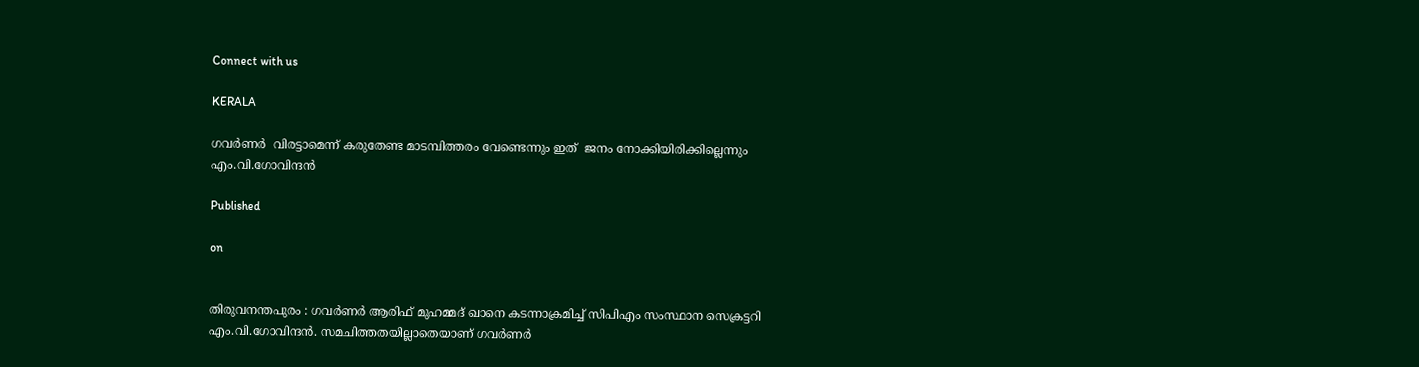Connect with us

KERALA

ഗവർണര്‍  വിരട്ടാമെന്ന് കരുതേണ്ട മാടമ്പിത്തരം വേണ്ടെന്നും ഇത്  ജനം നോക്കിയിരിക്കില്ലെന്നും എം.വി.ഗോവിന്ദൻ

Published

on


തിരുവനന്തപുരം : ഗവര്‍ണർ ആരിഫ് മുഹമ്മദ് ഖാനെ കടന്നാക്രമിച്ച് സിപിഎം സംസ്ഥാന സെക്രട്ടറി എം.വി.ഗോവിന്ദന്‍. സമചിത്തതയില്ലാതെയാണ് ഗവർണർ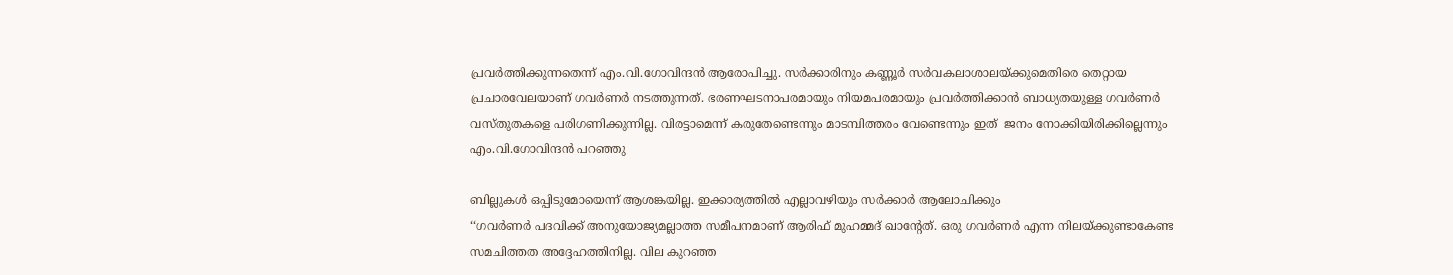പ്രവർത്തിക്കുന്നതെന്ന് എം.വി.ഗോവിന്ദൻ ആരോപിച്ചു. സർക്കാരിനും കണ്ണൂർ സർവകലാശാലയ്ക്കുമെതിരെ തെറ്റായ പ്രചാരവേലയാണ് ഗവർണർ നടത്തുന്നത്. ഭരണഘടനാപരമായും നിയമപരമായും പ്രവർത്തിക്കാൻ ബാധ്യതയുള്ള ഗവർണര്‍ വസ്തുതകളെ പരിഗണിക്കുന്നില്ല. വിരട്ടാമെന്ന് കരുതേണ്ടെന്നും മാടമ്പിത്തരം വേണ്ടെന്നും ഇത്  ജനം നോക്കിയിരിക്കില്ലെന്നും എം.വി.ഗോവിന്ദൻ പറഞ്ഞു

ബില്ലുകള്‍ ഒപ്പിടുമോയെന്ന് ആശങ്കയില്ല. ഇക്കാര്യത്തിൽ എല്ലാവഴിയും സര്‍ക്കാര്‍ ആലോചിക്കും
‘‘ഗവർണർ പദവിക്ക് അനുയോജ്യമല്ലാത്ത സമീപനമാണ് ആരിഫ് മുഹമ്മദ് ഖാന്റേത്. ഒരു ഗവർണർ എന്ന നിലയ്ക്കുണ്ടാകേണ്ട സമചിത്തത അദ്ദേഹത്തിനില്ല. വില കുറഞ്ഞ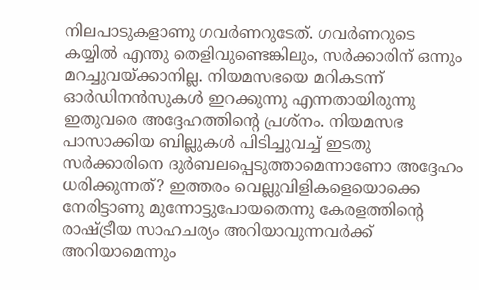നിലപാടുകളാണു ഗവർണറുടേത്. ഗവർണറുടെ കയ്യിൽ എന്തു തെളിവുണ്ടെങ്കിലും, സർക്കാരിന് ഒന്നും മറച്ചുവയ്ക്കാനില്ല. നിയമസഭയെ മറികടന്ന് ഓർഡിനൻസുകൾ ഇറക്കുന്നു എന്നതായിരുന്നു ഇതുവരെ അദ്ദേഹത്തിന്റെ പ്രശ്നം. നിയമസഭ പാസാക്കിയ ബില്ലുകൾ പിടിച്ചുവച്ച് ഇടതു സർക്കാരിനെ ദുർബലപ്പെടുത്താമെന്നാണോ അദ്ദേഹം ധരിക്കുന്നത്? ഇത്തരം വെല്ലുവിളികളെയൊക്കെ നേരിട്ടാണു മുന്നോട്ടുപോയതെന്നു കേരളത്തിന്റെ രാഷ്ട്രീയ സാഹചര്യം അറിയാവുന്നവർക്ക് അറിയാമെന്നും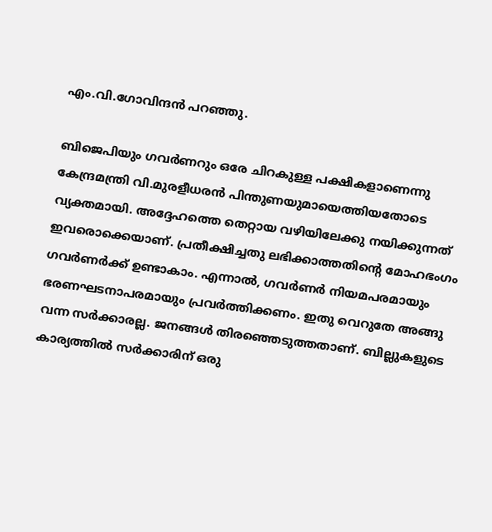എം.വി.ഗോവിന്ദൻ പറഞ്ഞു.

ബിജെപിയും ഗവർണറും ഒരേ ചിറകുള്ള പക്ഷികളാണെന്നു കേന്ദ്രമന്ത്രി വി.മുരളീധരൻ പിന്തുണയുമായെത്തിയതോടെ വ്യക്തമായി. അദ്ദേഹത്തെ തെറ്റായ വഴിയിലേക്കു നയിക്കുന്നത് ഇവരൊക്കെയാണ്. പ്രതീക്ഷിച്ചതു ലഭിക്കാത്തതിന്റെ മോഹഭംഗം ഗവർണർക്ക് ഉണ്ടാകാം. എന്നാൽ, ഗവർണർ നിയമപരമായും ഭരണഘടനാപരമായും പ്രവർത്തിക്കണം. ഇതു വെറുതേ അങ്ങു വന്ന സർക്കാരല്ല. ജനങ്ങൾ തിരഞ്ഞെടുത്തതാണ്. ബില്ലുകളുടെ കാര്യത്തിൽ സർക്കാരിന് ഒരു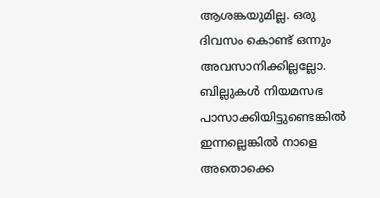ആശങ്കയുമില്ല. ഒരു ദിവസം കൊണ്ട് ഒന്നും അവസാനിക്കില്ലല്ലോ. ബില്ലുകൾ നിയമസഭ പാസാക്കിയിട്ടുണ്ടെങ്കിൽ ഇന്നല്ലെങ്കിൽ നാളെ അതൊക്കെ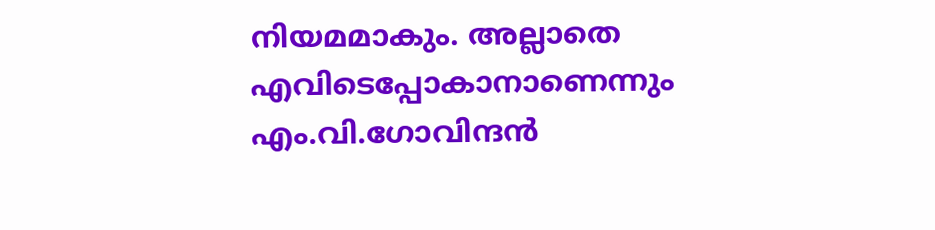നിയമമാകും. അല്ലാതെ എവിടെപ്പോകാനാണെന്നും എം.വി.ഗോവിന്ദൻ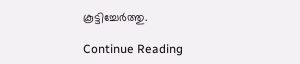കൂട്ടിച്ചേർത്തു.

Continue Reading